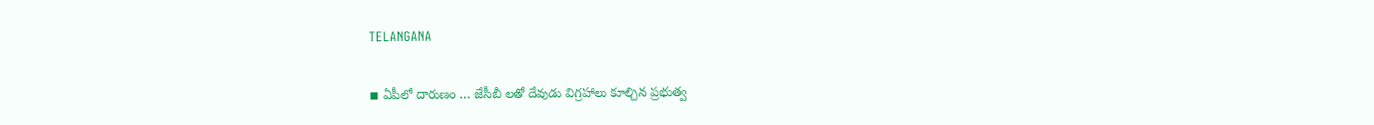TELANGANA

◾ ఏపీలో దారుణం … జేసీబీ లతో దేవుడు విగ్రహాలు కూల్చిన ప్రభుత్వ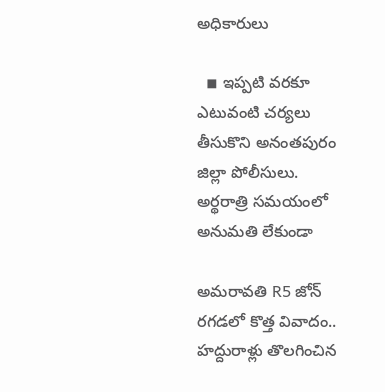అధికారులు

  ◾ ఇప్పటి వరకూ ఎటువంటి చర్యలు తీసుకొని అనంతపురం జిల్లా పోలీసులు.   అర్థరాత్రి సమయంలో అనుమతి లేకుండా

అమరావతి R5 జోన్‌ రగడలో కొత్త వివాదం.. హద్దురాళ్లు తొలగించిన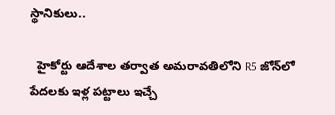స్థానికులు..

  హైకోర్టు ఆదేశాల తర్వాత అమరావతిలోని R5 జోన్‌లో పేదలకు ఇళ్ల పట్టాలు ఇచ్చే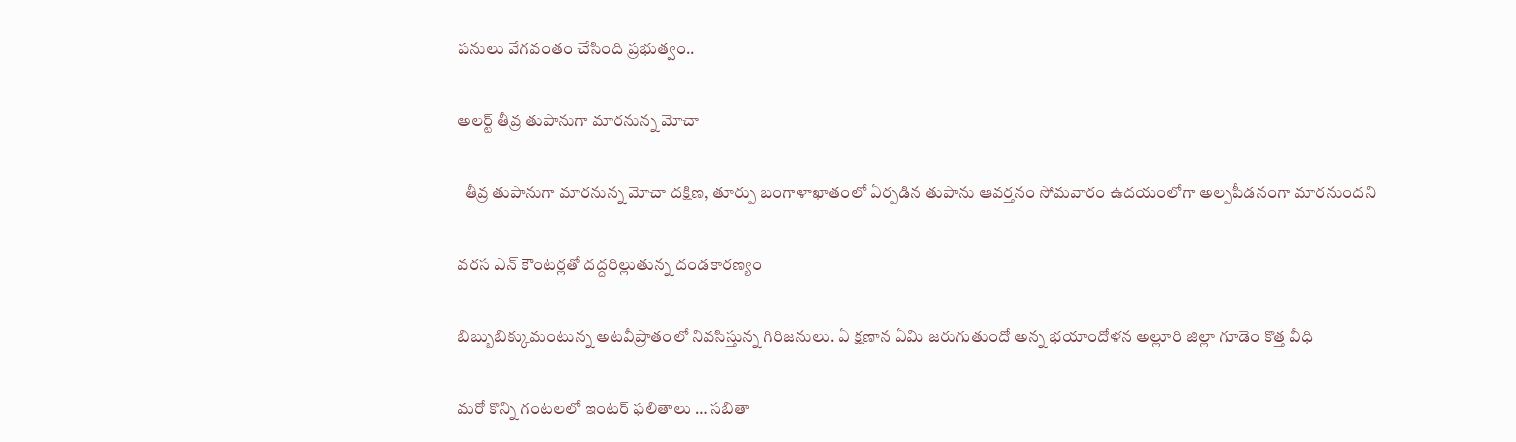పనులు వేగవంతం చేసింది ప్రభుత్వం..

అలర్ట్ తీవ్ర తుపానుగా మారనున్న మోచా

  తీవ్ర తుపానుగా మారనున్న మోచా దక్షిణ, తూర్పు బంగాళాఖాతంలో ఏర్పడిన తుపాను ఆవర్తనం సోమవారం ఉదయంలోగా అల్పపీడనంగా మారనుందని

వరస ఎన్ కౌంటర్లతో దద్దరిల్లుతున్న దండకారణ్యం

బిబ్బుబిక్కుమంటున్న అటవీప్రాతంలో నివసిస్తున్న గిరిజనులు. ఏ క్షణాన ఏమి జరుగుతుందో అన్న భయాందోళన అల్లూరి జిల్లా గూడెం కొత్త వీధి

మరో కొన్ని గంటలలో ఇంటర్ ఫలితాలు … సబితా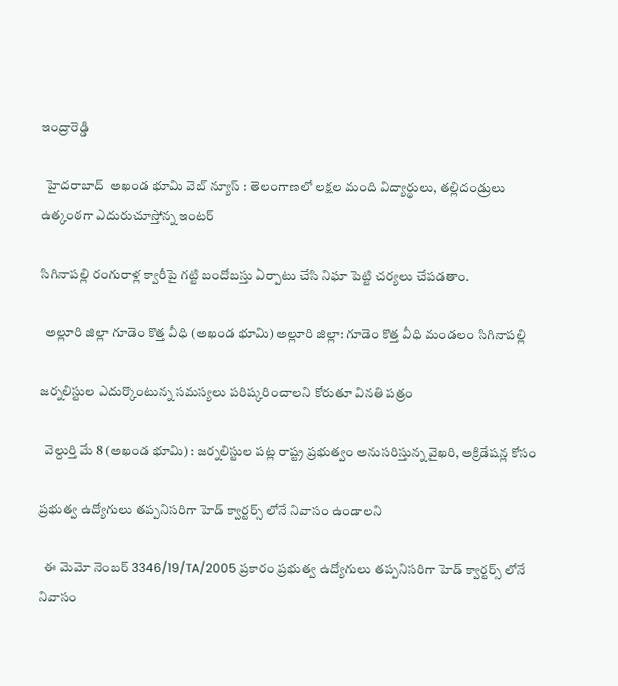ఇంద్రారెడ్డి

  హైదరాబాద్‌  అఖండ భూమి వెబ్ న్యూస్ : తెలంగాణలో లక్షల మంది విద్యార్థులు, తల్లిదండ్రులు ఉత్కంఠగా ఎదురుచూస్తోన్న ఇంటర్‌

సిగినాపల్లి రంగురాళ్ల క్వారీపై గట్టి బందోబస్తు ఏర్పాటు చేసి నిఘా పెట్టి చర్యలు చేపడతాం.

  అల్లూరి జిల్లా గూడెం కొత్త వీధి (అఖండ భూమి) అల్లూరి జిల్లా: గూడెం కొత్త వీధి మండలం సిగినాపల్లి

జర్నలిస్టుల ఎదుర్కొంటున్న సమస్యలు పరిష్కరించాలని కోరుతూ వినతి పత్రం

  వెల్దుర్తి మే 8 (అఖండ భూమి) : జర్నలిస్టుల పట్ల రాష్ట్ర ప్రభుత్వం అనుసరిస్తున్న వైఖరి, అక్రిడేషన్ల కోసం

ప్రభుత్వ ఉద్యోగులు తప్పనిసరిగా హెడ్ క్వార్టర్స్ లోనే నివాసం ఉండాలని

  ఈ మెమో నెంబర్ 3346/19/TA/2005 ప్రకారం ప్రభుత్వ ఉద్యోగులు తప్పనిసరిగా హెడ్ క్వార్టర్స్ లోనే నివాసం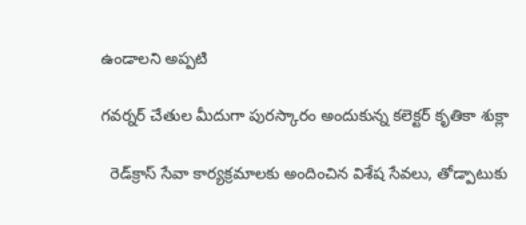ఉండాలని అప్పటి

గ‌వ‌ర్న‌ర్ చేతుల మీదుగా పుర‌స్కారం అందుకున్న క‌లెక్ట‌ర్ కృతికా శుక్లా

  రెడ్‌క్రాస్ సేవా కార్య‌క్ర‌మాల‌కు అందించిన విశేష సేవ‌లు, తోడ్పాటుకు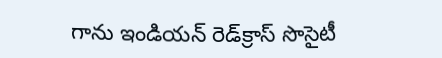గాను ఇండియ‌న్ రెడ్‌క్రాస్ సొసైటీ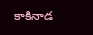కాకినాడ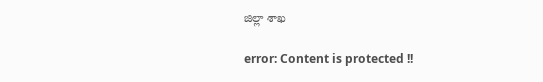జిల్లా శాఖ

error: Content is protected !!